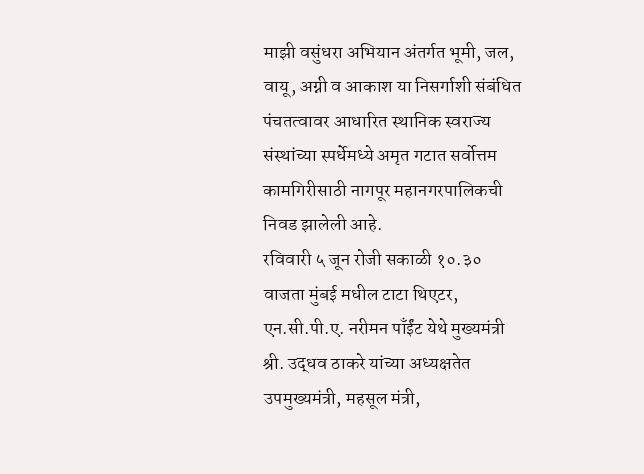माझी वसुंधरा अभियान अंतर्गत भूमी, जल, वायू, अग्नी व आकाश या निसर्गाशी संबंधित पंचतत्वावर आधारित स्थानिक स्वराज्य संस्थांच्या स्पर्धेमध्ये अमृत गटात सर्वोत्तम कामगिरीसाठी नागपूर महानगरपालिकची निवड झालेली आहे.
रविवारी ५ जून रोजी सकाळी १०.३० वाजता मुंबई मधील टाटा थिएटर, एन.सी.पी.ए. नरीमन पाँईंट येथे मुख्यमंत्री श्री. उद्धव ठाकरे यांच्या अध्यक्षतेत उपमुख्यमंत्री, महसूल मंत्री,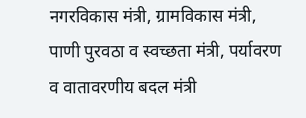नगरविकास मंत्री, ग्रामविकास मंत्री, पाणी पुरवठा व स्वच्छता मंत्री, पर्यावरण व वातावरणीय बदल मंत्री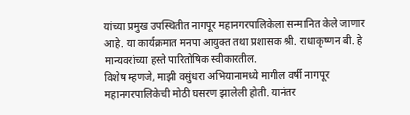यांच्या प्रमुख उपस्थितीत नागपूर महानगरपालिकेला सन्मानित केले जाणार आहे. या कार्यक्रमात मनपा आयुक्त तथा प्रशासक श्री. राधाकृष्णन बी. हे मान्यवरांच्या हस्ते पारितोषिक स्वीकारतील.
विशेष म्हणजे, माझी वसुंधरा अभियानामध्ये मागील वर्षी नागपूर महानगरपालिकेची मोठी घसरण झालेली होती. यानंतर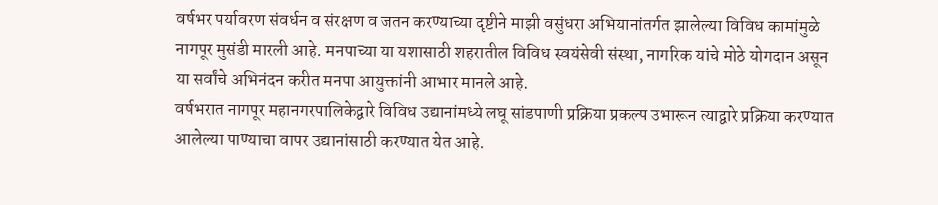वर्षभर पर्यावरण संवर्धन व संरक्षण व जतन करण्याच्या दृष्टीने माझी वसुंधरा अभियानांतर्गत झालेल्या विविध कामांमुळे नागपूर मुसंडी मारली आहे. मनपाच्या या यशासाठी शहरातील विविध स्वयंसेवी संस्था, नागरिक यांचे मोठे योगदान असून या सर्वांचे अभिनंदन करीत मनपा आयुक्तांनी आभार मानले आहे.
वर्षभरात नागपूर महानगरपालिकेद्वारे विविध उद्यानांमध्ये लघू सांडपाणी प्रक्रिया प्रकल्प उभारून त्याद्वारे प्रक्रिया करण्यात आलेल्या पाण्याचा वापर उद्यानांसाठी करण्यात येत आहे.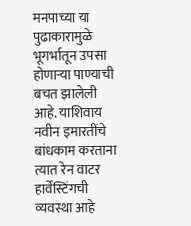मनपाच्या या पुढाकारामुळे भूगर्भातून उपसा होणाऱ्या पाण्याची बचत झालेली आहे. याशिवाय नवीन इमारतींचे बांधकाम करताना त्यात रेन वाटर हार्वेस्टिंगची व्यवस्था आहे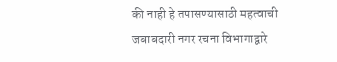की नाही हे तपासण्यासाठी महत्वाची जबाबदारी नगर रचना विभागाद्वारे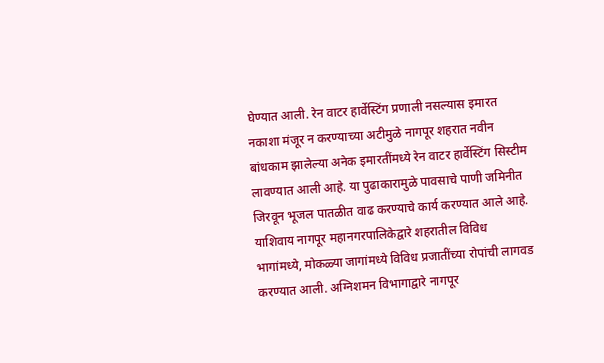घेण्यात आली. रेन वाटर हार्वेस्टिंग प्रणाली नसल्यास इमारत नकाशा मंजूर न करण्याच्या अटीमुळे नागपूर शहरात नवीन बांधकाम झालेल्या अनेक इमारतींमध्ये रेन वाटर हार्वेस्टिंग सिस्टीम लावण्यात आली आहे. या पुढाकारामुळे पावसाचे पाणी जमिनीत जिरवून भूजल पातळीत वाढ करण्याचे कार्य करण्यात आले आहे. याशिवाय नागपूर महानगरपालिकेद्वारे शहरातील विविध भागांमध्ये, मोकळ्या जागांमध्ये विविध प्रजातींच्या रोपांची लागवड करण्यात आली. अग्निशमन विभागाद्वारे नागपूर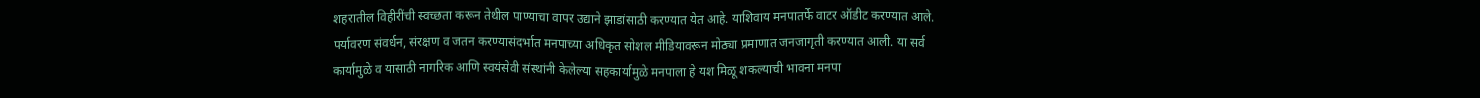शहरातील विहीरींची स्वच्छता करून तेथील पाण्याचा वापर उद्याने झाडांसाठी करण्यात येत आहे. याशिवाय मनपातर्फे वाटर ऑडीट करण्यात आले. पर्यावरण संवर्धन, संरक्षण व जतन करण्यासंदर्भात मनपाच्या अधिकृत सोशल मीडियावरून मोठ्या प्रमाणात जनजागृती करण्यात आली. या सर्व कार्यामुळे व यासाठी नागरिक आणि स्वयंसेवी संस्थांनी केलेल्या सहकार्यामुळे मनपाला हे यश मिळू शकल्याची भावना मनपा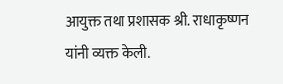आयुक्त तथा प्रशासक श्री. राधाकृष्णन यांनी व्यक्त केली.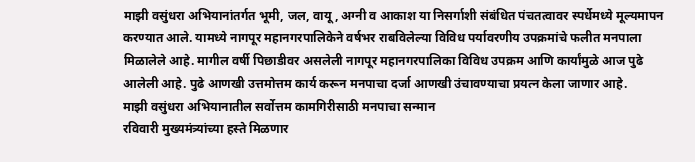माझी वसुंधरा अभियानांतर्गत भूमी, जल, वायू, अग्नी व आकाश या निसर्गाशी संबंधित पंचतत्वावर स्पर्धेमध्ये मूल्यमापन करण्यात आले. यामध्ये नागपूर महानगरपालिकेने वर्षभर राबविलेल्या विविध पर्यावरणीय उपक्रमांचे फलीत मनपाला मिळालेले आहे. मागील वर्षी पिछाडीवर असलेली नागपूर महानगरपालिका विविध उपक्रम आणि कार्यांमुळे आज पुढे आलेली आहे. पुढे आणखी उत्तमोत्तम कार्य करून मनपाचा दर्जा आणखी उंचावण्याचा प्रयत्न केला जाणार आहे.
माझी वसुंधरा अभियानातील सर्वोत्तम कामगिरीसाठी मनपाचा सन्मान
रविवारी मुख्यमंत्र्यांच्या हस्ते मिळणार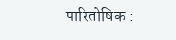पारितोषिक :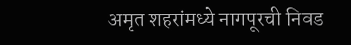अमृत शहरांमध्ये नागपूरची निवड